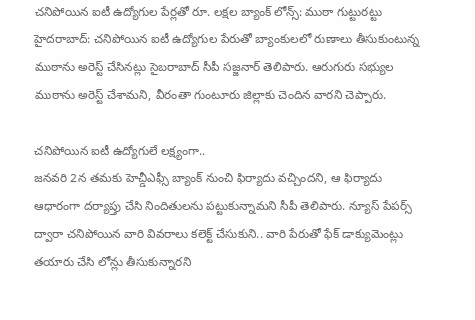చనిపోయిన ఐటీ ఉద్యోగుల పేర్లతో రూ. లక్షల బ్యాంక్ లోన్స్: ముఠా గుట్టురట్టు
హైదరాబాద్: చనిపోయిన ఐటీ ఉద్యోగుల పేరుతో బ్యాంకులలో రుణాలు తీసుకుంటున్న ముఠాను అరెస్ట్ చేసినట్లు సైబరాబాద్ సీపీ సజ్జనార్ తెలిపారు. ఆరుగురు సభ్యుల ముఠాను అరెస్ట్ చేశామని, వీరంతా గుంటూరు జిల్లాకు చెందిన వారని చెప్పారు.

చనిపోయిన ఐటీ ఉద్యోగులే లక్ష్యంగా..
జనవరి 2న తమకు హెచ్డీఎఫ్సీ బ్యాంక్ నుంచి ఫిర్యాదు వచ్చిందని, ఆ ఫిర్యాదు ఆధారంగా దర్యాప్తు చేసి నిందితులను పట్టుకున్నామని సీపీ తెలిపారు. న్యూస్ పేపర్స్ ద్వారా చనిపోయిన వారి వివరాలు కలెక్ట్ చేసుకుని.. వారి పేరుతో ఫేక్ డాక్యుమెంట్లు తయారు చేసి లోన్లు తీసుకున్నారని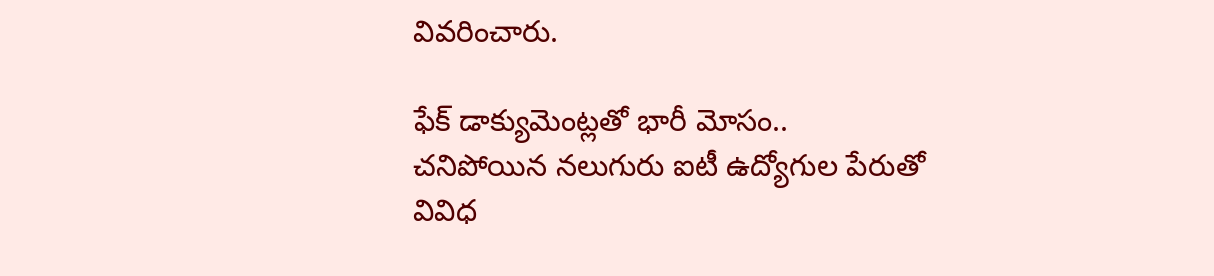వివరించారు.

ఫేక్ డాక్యుమెంట్లతో భారీ మోసం..
చనిపోయిన నలుగురు ఐటీ ఉద్యోగుల పేరుతో వివిధ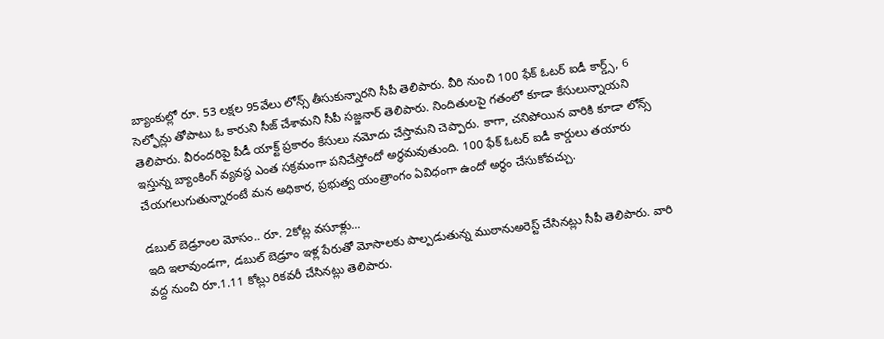బ్యాంకుల్లో రూ. 53 లక్షల 95వేలు లోన్స్ తీసుకున్నారని సీపీ తెలిపారు. వీరి నుంచి 100 ఫేక్ ఓటర్ ఐడీ కార్డ్స్, 6 సెల్ఫోన్లు తోపాటు ఓ కారుని సీజ్ చేశామని సీపీ సజ్జనార్ తెలిపారు. నిందితులపై గతంలో కూడా కేసులున్నాయని తెలిపారు. వీరందరిపై పీడీ యాక్ట్ ప్రకారం కేసులు నమోదు చేస్తామని చెప్పారు. కాగా, చనిపోయిన వారికి కూడా లోన్స్ ఇస్తున్న బ్యాంకింగ్ వ్యవస్థ ఎంత సక్రమంగా పనిచేస్తోందో అర్థమవుతుంది. 100 ఫేక్ ఓటర్ ఐడీ కార్డులు తయారు చేయగలుగుతున్నారంటే మన అధికార, ప్రభుత్వ యంత్రాంగం ఏవిధంగా ఉందో అర్థం చేసుకోవచ్చు.

డబుల్ బెడ్రూంల మోసం.. రూ. 2కోట్ల వసూళ్లు...
ఇది ఇలావుండగా, డబుల్ బెడ్రూం ఇళ్ల పేరుతో మోసాలకు పాల్పడుతున్న ముఠానుఅరెస్ట్ చేసినట్లు సీపీ తెలిపారు. వారి వద్ద నుంచి రూ.1.11 కోట్లు రికవరీ చేసినట్లు తెలిపారు.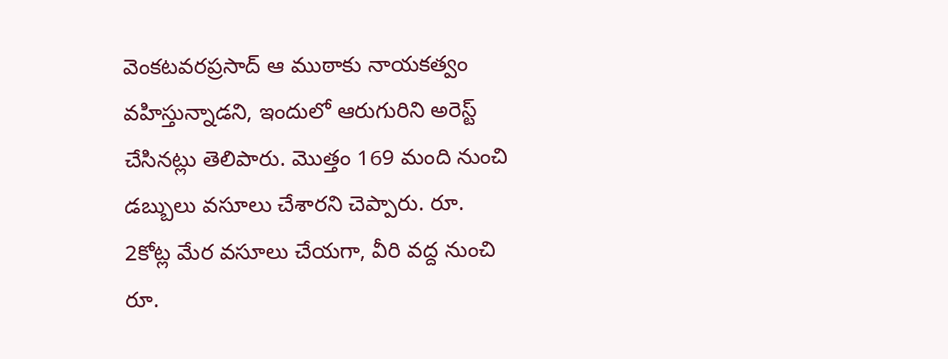వెంకటవరప్రసాద్ ఆ ముఠాకు నాయకత్వం వహిస్తున్నాడని, ఇందులో ఆరుగురిని అరెస్ట్ చేసినట్లు తెలిపారు. మొత్తం 169 మంది నుంచి డబ్బులు వసూలు చేశారని చెప్పారు. రూ. 2కోట్ల మేర వసూలు చేయగా, వీరి వద్ద నుంచి రూ.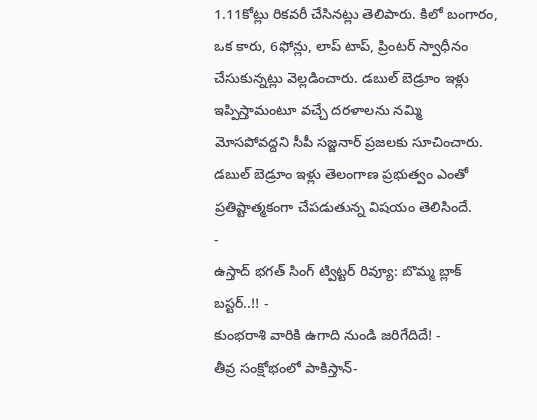1.11కోట్లు రికవరీ చేసినట్లు తెలిపారు. కిలో బంగారం, ఒక కారు, 6ఫోన్లు, లాప్ టాప్, ప్రింటర్ స్వాధీనం చేసుకున్నట్లు వెల్లడించారు. డబుల్ బెడ్రూం ఇళ్లు ఇప్పిస్తామంటూ వచ్చే దరళాలను నమ్మి మోసపోవద్దని సీపీ సజ్జనార్ ప్రజలకు సూచించారు. డబుల్ బెడ్రూం ఇళ్లు తెలంగాణ ప్రభుత్వం ఎంతో ప్రతిష్టాత్మకంగా చేపడుతున్న విషయం తెలిసిందే.
-
ఉస్తాద్ భగత్ సింగ్ ట్విట్టర్ రివ్యూ: బొమ్మ బ్లాక్ బస్టర్..!! -
కుంభరాశి వారికి ఉగాది నుండి జరిగేదిదే! -
తీవ్ర సంక్షోభంలో పాకిస్తాన్-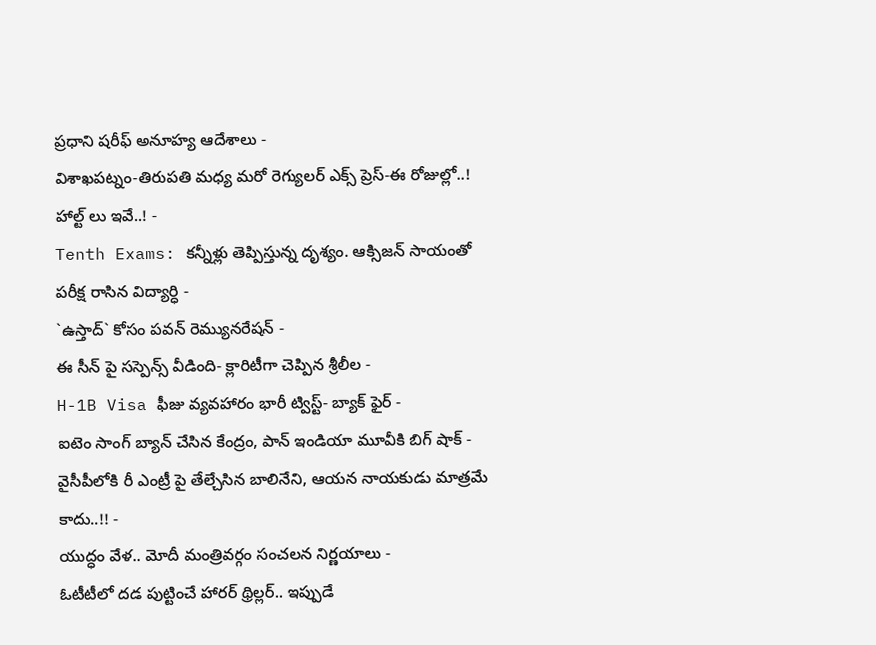ప్రధాని షరీఫ్ అనూహ్య ఆదేశాలు -
విశాఖపట్నం-తిరుపతి మధ్య మరో రెగ్యులర్ ఎక్స్ ప్రెస్-ఈ రోజుల్లో..! హాల్ట్ లు ఇవే..! -
Tenth Exams: కన్నీళ్లు తెప్పిస్తున్న దృశ్యం. ఆక్సిజన్ సాయంతో పరీక్ష రాసిన విద్యార్ధి -
`ఉస్తాద్` కోసం పవన్ రెమ్యునరేషన్ -
ఈ సీన్ పై సస్పెన్స్ వీడింది- క్లారిటీగా చెప్పిన శ్రీలీల -
H-1B Visa ఫీజు వ్యవహారం భారీ ట్విస్ట్- బ్యాక్ ఫైర్ -
ఐటెం సాంగ్ బ్యాన్ చేసిన కేంద్రం, పాన్ ఇండియా మూవీకి బిగ్ షాక్ -
వైసీపీలోకి రీ ఎంట్రీ పై తేల్చేసిన బాలినేని, ఆయన నాయకుడు మాత్రమే కాదు..!! -
యుద్ధం వేళ.. మోదీ మంత్రివర్గం సంచలన నిర్ణయాలు -
ఓటీటీలో దడ పుట్టించే హారర్ థ్రిల్లర్.. ఇప్పుడే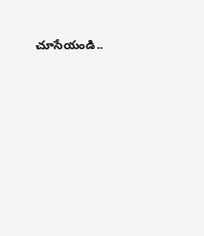చూసేయండి..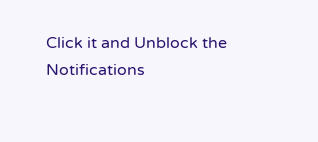Click it and Unblock the Notifications